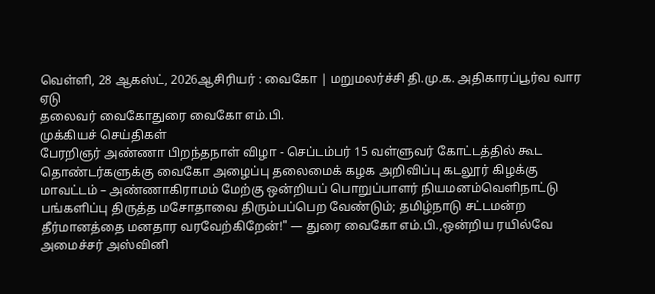வெள்ளி, 28 ஆகஸ்ட், 2026ஆசிரியர் : வைகோ | மறுமலர்ச்சி தி.மு.க. அதிகாரப்பூர்வ வார ஏடு
தலைவர் வைகோதுரை வைகோ எம்.பி.
முக்கியச் செய்திகள்
பேரறிஞர் அண்ணா பிறந்தநாள் விழா - செப்டம்பர் 15 வள்ளுவர் கோட்டத்தில் கூட தொண்டர்களுக்கு வைகோ அழைப்பு தலைமைக் கழக அறிவிப்பு கடலூர் கிழக்கு மாவட்டம் – அண்ணாகிராமம் மேற்கு ஒன்றியப் பொறுப்பாளர் நியமனம்வெளிநாட்டு பங்களிப்பு திருத்த மசோதாவை திரும்பப்பெற வேண்டும்; தமிழ்நாடு சட்டமன்ற தீர்மானத்தை மனதார வரவேற்கிறேன்!" — துரை வைகோ எம்.பி.,ஒன்றிய ரயில்வே அமைச்சர் அஸ்வினி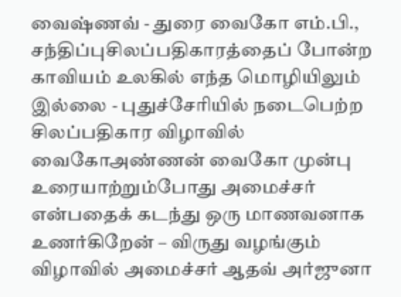வைஷ்ணவ் - துரை வைகோ எம்.பி., சந்திப்புசிலப்பதிகாரத்தைப் போன்ற காவியம் உலகில் எந்த மொழியிலும் இல்லை - புதுச்சேரியில் நடைபெற்ற சிலப்பதிகார விழாவில் வைகோஅண்ணன் வைகோ முன்பு உரையாற்றும்போது அமைச்சர் என்பதைக் கடந்து ஒரு மாணவனாக உணர்கிறேன் – விருது வழங்கும் விழாவில் அமைச்சர் ஆதவ் அர்ஜுனா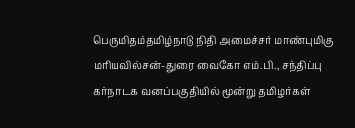பெருமிதம்தமிழ்நாடு நிதி அமைச்சர் மாண்புமிகு மரியவில்சன்-துரை வைகோ எம்.பி., சந்திப்பு கர்நாடக வனப்பகுதியில் மூன்று தமிழர்கள்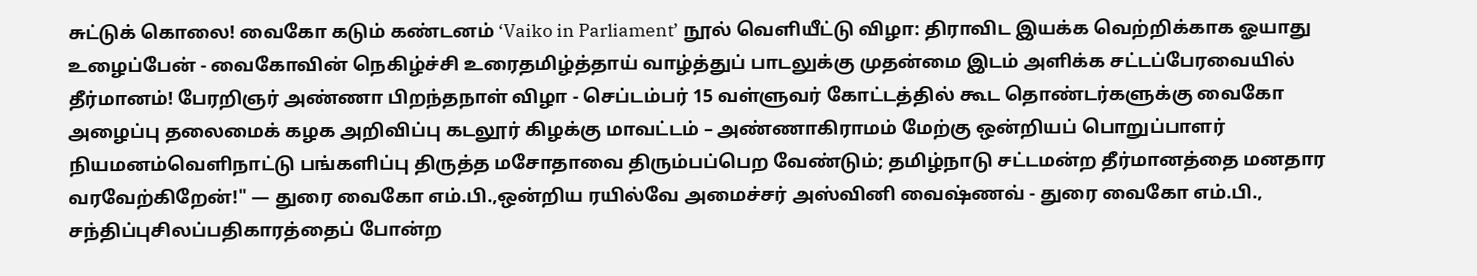சுட்டுக் கொலை! வைகோ கடும் கண்டனம் ‘Vaiko in Parliament’ நூல் வெளியீட்டு விழா: திராவிட இயக்க வெற்றிக்காக ஓயாது உழைப்பேன் - வைகோவின் நெகிழ்ச்சி உரைதமிழ்த்தாய் வாழ்த்துப் பாடலுக்கு முதன்மை இடம் அளிக்க சட்டப்பேரவையில் தீர்மானம்! பேரறிஞர் அண்ணா பிறந்தநாள் விழா - செப்டம்பர் 15 வள்ளுவர் கோட்டத்தில் கூட தொண்டர்களுக்கு வைகோ அழைப்பு தலைமைக் கழக அறிவிப்பு கடலூர் கிழக்கு மாவட்டம் – அண்ணாகிராமம் மேற்கு ஒன்றியப் பொறுப்பாளர் நியமனம்வெளிநாட்டு பங்களிப்பு திருத்த மசோதாவை திரும்பப்பெற வேண்டும்; தமிழ்நாடு சட்டமன்ற தீர்மானத்தை மனதார வரவேற்கிறேன்!" — துரை வைகோ எம்.பி.,ஒன்றிய ரயில்வே அமைச்சர் அஸ்வினி வைஷ்ணவ் - துரை வைகோ எம்.பி., சந்திப்புசிலப்பதிகாரத்தைப் போன்ற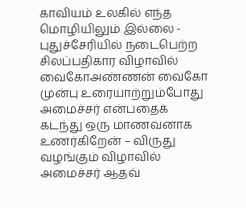காவியம் உலகில் எந்த மொழியிலும் இல்லை - புதுச்சேரியில் நடைபெற்ற சிலப்பதிகார விழாவில் வைகோஅண்ணன் வைகோ முன்பு உரையாற்றும்போது அமைச்சர் என்பதைக் கடந்து ஒரு மாணவனாக உணர்கிறேன் – விருது வழங்கும் விழாவில் அமைச்சர் ஆதவ்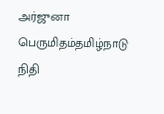அர்ஜுனா பெருமிதம்தமிழ்நாடு நிதி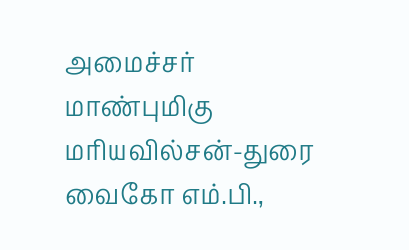அமைச்சர் மாண்புமிகு மரியவில்சன்-துரை வைகோ எம்.பி.,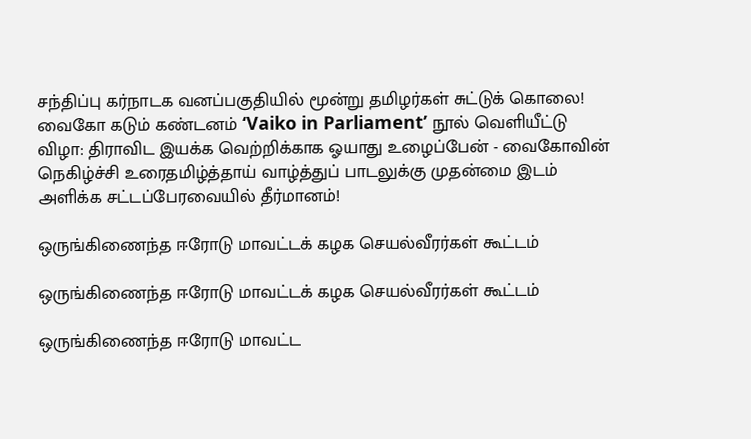சந்திப்பு கர்நாடக வனப்பகுதியில் மூன்று தமிழர்கள் சுட்டுக் கொலை! வைகோ கடும் கண்டனம் ‘Vaiko in Parliament’ நூல் வெளியீட்டு விழா: திராவிட இயக்க வெற்றிக்காக ஓயாது உழைப்பேன் - வைகோவின் நெகிழ்ச்சி உரைதமிழ்த்தாய் வாழ்த்துப் பாடலுக்கு முதன்மை இடம் அளிக்க சட்டப்பேரவையில் தீர்மானம்!

ஒருங்கிணைந்த ஈரோடு மாவட்டக் கழக செயல்வீரர்கள் கூட்டம்

ஒருங்கிணைந்த ஈரோடு மாவட்டக் கழக செயல்வீரர்கள் கூட்டம்

ஒருங்கிணைந்த ஈரோடு மாவட்ட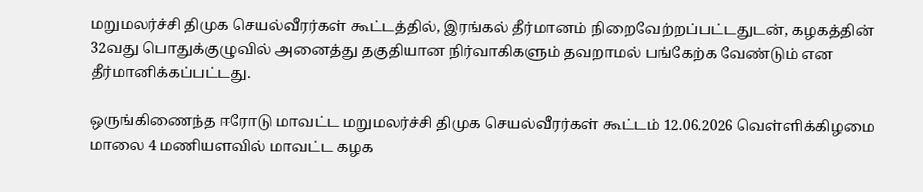மறுமலர்ச்சி திமுக செயல்வீரர்கள் கூட்டத்தில், இரங்கல் தீர்மானம் நிறைவேற்றப்பட்டதுடன், கழகத்தின் 32வது பொதுக்குழுவில் அனைத்து தகுதியான நிர்வாகிகளும் தவறாமல் பங்கேற்க வேண்டும் என தீர்மானிக்கப்பட்டது.

ஒருங்கிணைந்த ஈரோடு மாவட்ட மறுமலர்ச்சி திமுக செயல்வீரர்கள் கூட்டம் 12.06.2026 வெள்ளிக்கிழமை மாலை 4 மணியளவில் மாவட்ட கழக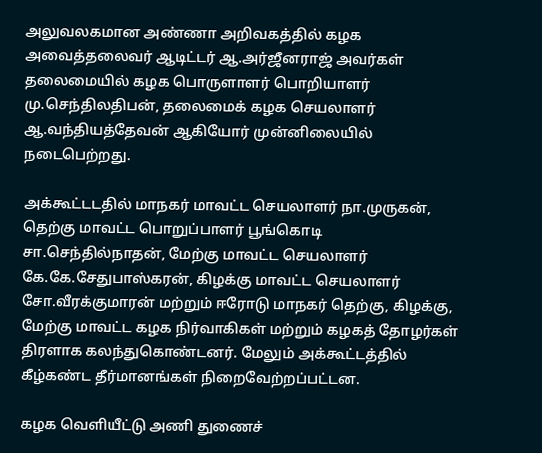அலுவலகமான அண்ணா அறிவகத்தில் கழக அவைத்தலைவர் ஆடிட்டர் ஆ.அர்ஜீனராஜ் அவர்கள் தலைமையில் கழக பொருளாளர் பொறியாளர் மு.செந்திலதிபன், தலைமைக் கழக செயலாளர் ஆ.வந்தியத்தேவன் ஆகியோர் முன்னிலையில் நடைபெற்றது.

அக்கூட்டடதில் மாநகர் மாவட்ட செயலாளர் நா.முருகன், தெற்கு மாவட்ட பொறுப்பாளர் பூங்கொடி சா.செந்தில்நாதன், மேற்கு மாவட்ட செயலாளர் கே.கே.சேதுபாஸ்கரன், கிழக்கு மாவட்ட செயலாளர் சோ.வீரக்குமாரன் மற்றும் ஈரோடு மாநகர் தெற்கு, கிழக்கு, மேற்கு மாவட்ட கழக நிர்வாகிகள் மற்றும் கழகத் தோழர்கள் திரளாக கலந்துகொண்டனர். மேலும் அக்கூட்டத்தில் கீழ்கண்ட தீர்மானங்கள் நிறைவேற்றப்பட்டன.

கழக வெளியீட்டு அணி துணைச்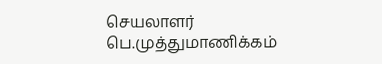செயலாளர் பெ.முத்துமாணிக்கம்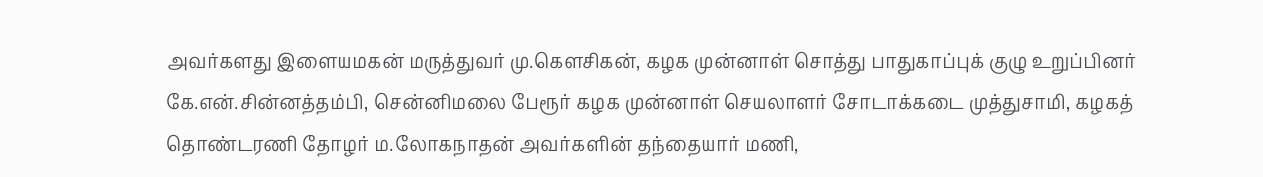அவர்களது இளையமகன் மருத்துவர் மு.கெளசிகன், கழக முன்னாள் சொத்து பாதுகாப்புக் குழு உறுப்பினர் கே.என்.சின்னத்தம்பி, சென்னிமலை பேரூர் கழக முன்னாள் செயலாளர் சோடாக்கடை முத்துசாமி, கழகத் தொண்டரணி தோழர் ம.லோகநாதன் அவர்களின் தந்தையார் மணி,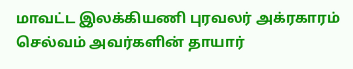மாவட்ட இலக்கியணி புரவலர் அக்ரகாரம் செல்வம் அவர்களின் தாயார்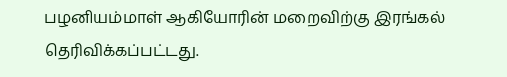பழனியம்மாள் ஆகியோரின் மறைவிற்கு இரங்கல் தெரிவிக்கப்பட்டது.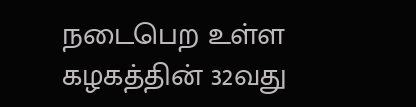நடைபெற உள்ள கழகத்தின் 32வது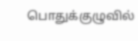பொதுக்குழுவில்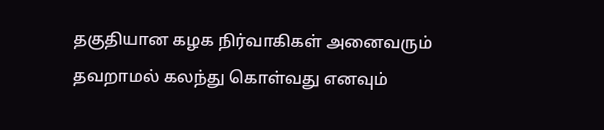தகுதியான கழக நிர்வாகிகள் அனைவரும் தவறாமல் கலந்து கொள்வது எனவும்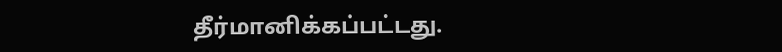தீர்மானிக்கப்பட்டது.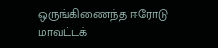ஒருங்கிணைந்த ஈரோடு மாவட்டக்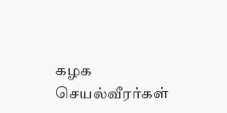கழக செயல்வீரர்கள்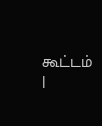கூட்டம் |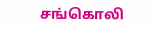சங்கொலி